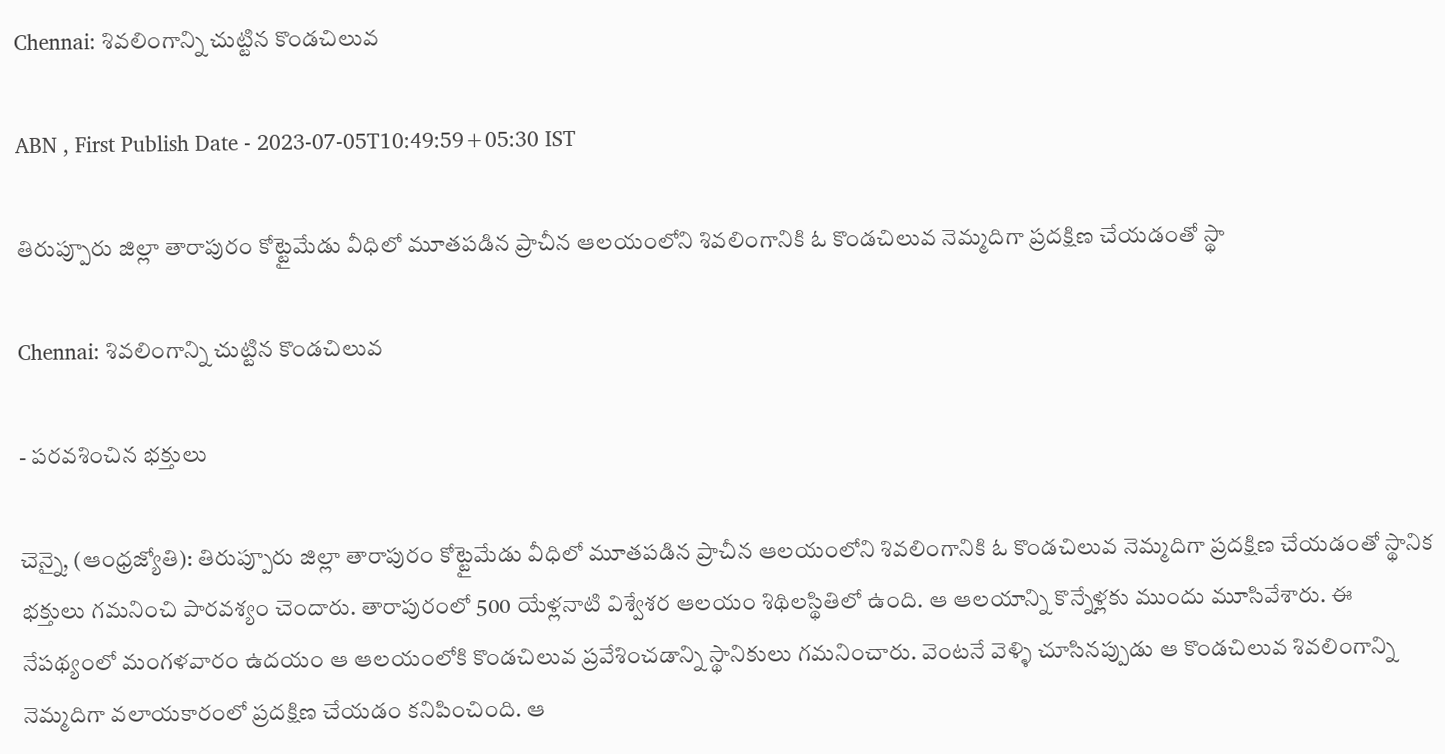Chennai: శివలింగాన్ని చుట్టిన కొండచిలువ

ABN , First Publish Date - 2023-07-05T10:49:59+05:30 IST

తిరుప్పూరు జిల్లా తారాపురం కోట్టైమేడు వీధిలో మూతపడిన ప్రాచీన ఆలయంలోని శివలింగానికి ఓ కొండచిలువ నెమ్మదిగా ప్రదక్షిణ చేయడంతో స్థా

Chennai: శివలింగాన్ని చుట్టిన కొండచిలువ

- పరవశించిన భక్తులు

చెన్నై, (ఆంధ్రజ్యోతి): తిరుప్పూరు జిల్లా తారాపురం కోట్టైమేడు వీధిలో మూతపడిన ప్రాచీన ఆలయంలోని శివలింగానికి ఓ కొండచిలువ నెమ్మదిగా ప్రదక్షిణ చేయడంతో స్థానిక భక్తులు గమనించి పారవశ్యం చెందారు. తారాపురంలో 500 యేళ్లనాటి విశ్వేశర ఆలయం శిథిలస్థితిలో ఉంది. ఆ ఆలయాన్ని కొన్నేళ్లకు ముందు మూసివేశారు. ఈ నేపథ్యంలో మంగళవారం ఉదయం ఆ ఆలయంలోకి కొండచిలువ ప్రవేశించడాన్ని స్థానికులు గమనించారు. వెంటనే వెళ్ళి చూసినప్పుడు ఆ కొండచిలువ శివలింగాన్ని నెమ్మదిగా వలాయకారంలో ప్రదక్షిణ చేయడం కనిపించింది. ఆ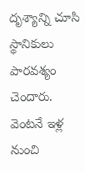దృశ్యాన్ని చూసి స్థానికులు పారవశ్యం చెందారు. వెంటనే ఇళ్ల నుంచి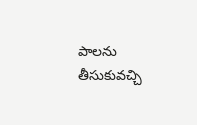పాలను తీసుకువచ్చి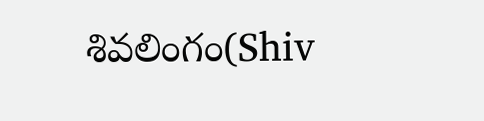శివలింగం(Shiv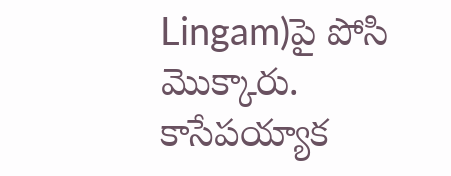Lingam)పై పోసి మొక్కారు. కాసేపయ్యాక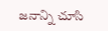జనాన్ని చూసి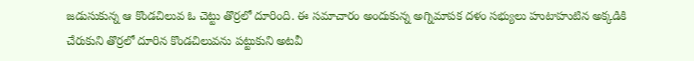జడుసుకున్న ఆ కొండచిలువ ఓ చెట్టు తొర్రలో దూరింది. ఈ సమాచారం అందుకున్న అగ్నిమాపక దళం సభ్యులు హుటాహుటిన అక్కడికి చేరుకుని తొర్రలో దూరిన కొండచిలువను పట్టుకుని అటవీ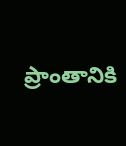ప్రాంతానికి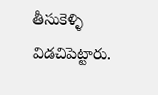తీసుకెళ్ళి విడచిపెట్టారు.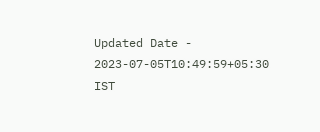Updated Date - 2023-07-05T10:49:59+05:30 IST